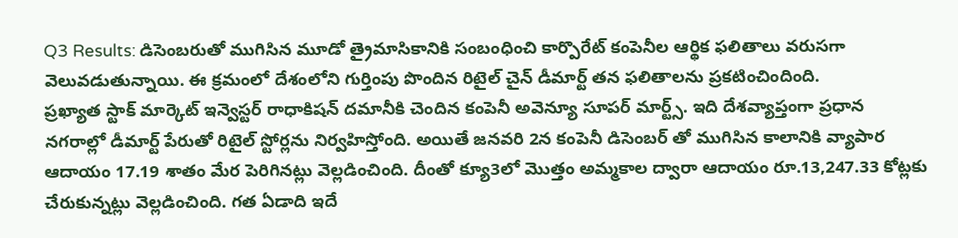Q3 Results: డిసెంబరుతో ముగిసిన మూడో త్రైమాసికానికి సంబంధించి కార్పొరేట్ కంపెనీల ఆర్థిక ఫలితాలు వరుసగా వెలువడుతున్నాయి. ఈ క్రమంలో దేశంలోని గుర్తింపు పొందిన రిటైల్ చైన్ డీమార్ట్ తన ఫలితాలను ప్రకటించిందింది.
ప్రఖ్యాత స్టాక్ మార్కెట్ ఇన్వెస్టర్ రాధాకిషన్ దమానీకి చెందిన కంపెనీ అవెన్యూ సూపర్ మార్ట్స్. ఇది దేశవ్యాప్తంగా ప్రధాన నగరాల్లో డీమార్ట్ పేరుతో రిటైల్ స్టోర్లను నిర్వహిస్తోంది. అయితే జనవరి 2న కంపెనీ డిసెంబర్ తో ముగిసిన కాలానికి వ్యాపార ఆదాయం 17.19 శాతం మేర పెరిగినట్లు వెల్లడించింది. దీంతో క్యూ3లో మెుత్తం అమ్మకాల ద్వారా ఆదాయం రూ.13,247.33 కోట్లకు చేరుకున్నట్లు వెల్లడించింది. గత ఏడాది ఇదే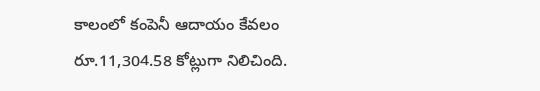కాలంలో కంపెనీ ఆదాయం కేవలం రూ.11,304.58 కోట్లుగా నిలిచింది.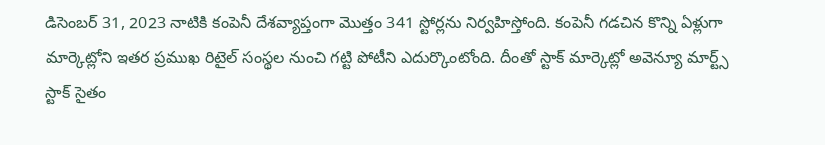డిసెంబర్ 31, 2023 నాటికి కంపెనీ దేశవ్యాప్తంగా మెుత్తం 341 స్టోర్లను నిర్వహిస్తోంది. కంపెనీ గడచిన కొన్ని ఏళ్లుగా మార్కెట్లోని ఇతర ప్రముఖ రిటైల్ సంస్థల నుంచి గట్టి పోటీని ఎదుర్కొంటోంది. దీంతో స్టాక్ మార్కెట్లో అవెన్యూ మార్ట్స్ స్టాక్ సైతం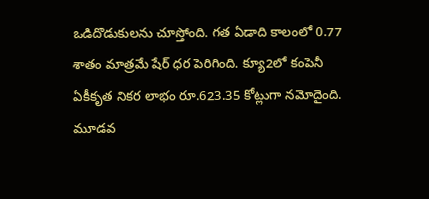ఒడిదొడుకులను చూస్తోంది. గత ఏడాది కాలంలో 0.77 శాతం మాత్రమే షేర్ ధర పెరిగింది. క్యూ2లో కంపెనీ ఏకీకృత నికర లాభం రూ.623.35 కోట్లుగా నమోదైంది. మూడవ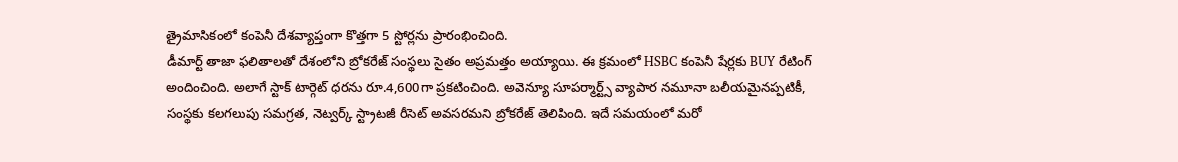త్రైమాసికంలో కంపెనీ దేశవ్యాప్తంగా కొత్తగా 5 స్టోర్లను ప్రారంభించింది.
డీమార్ట్ తాజా ఫలితాలతో దేశంలోని బ్రోకరేజ్ సంస్థలు సైతం అప్రమత్తం అయ్యాయి. ఈ క్రమంలో HSBC కంపెనీ షేర్లకు BUY రేటింగ్ అందించింది. అలాగే స్టాక్ టార్గెట్ ధరను రూ.4,600గా ప్రకటించింది. అవెన్యూ సూపర్మార్ట్స్ వ్యాపార నమూనా బలీయమైనప్పటికీ, సంస్థకు కలగలుపు సమగ్రత, నెట్వర్క్ స్ట్రాటజీ రీసెట్ అవసరమని బ్రోకరేజ్ తెలిపింది. ఇదే సమయంలో మరో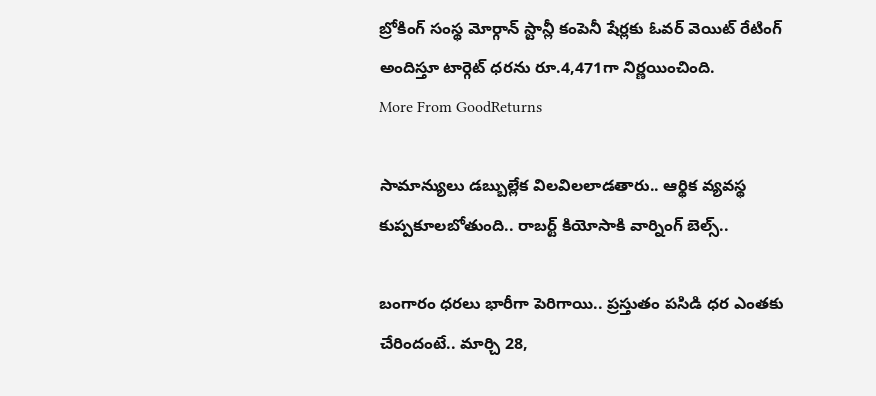బ్రోకింగ్ సంస్థ మోర్గాన్ స్టాన్లీ కంపెనీ షేర్లకు ఓవర్ వెయిట్ రేటింగ్ అందిస్తూ టార్గెట్ ధరను రూ.4,471గా నిర్ణయించింది.
More From GoodReturns

సామాన్యులు డబ్బుల్లేక విలవిలలాడతారు.. ఆర్థిక వ్యవస్థ కుప్పకూలబోతుంది.. రాబర్ట్ కియోసాకి వార్నింగ్ బెల్స్..

బంగారం ధరలు భారీగా పెరిగాయి.. ప్రస్తుతం పసిడి ధర ఎంతకు చేరిందంటే.. మార్చి 28,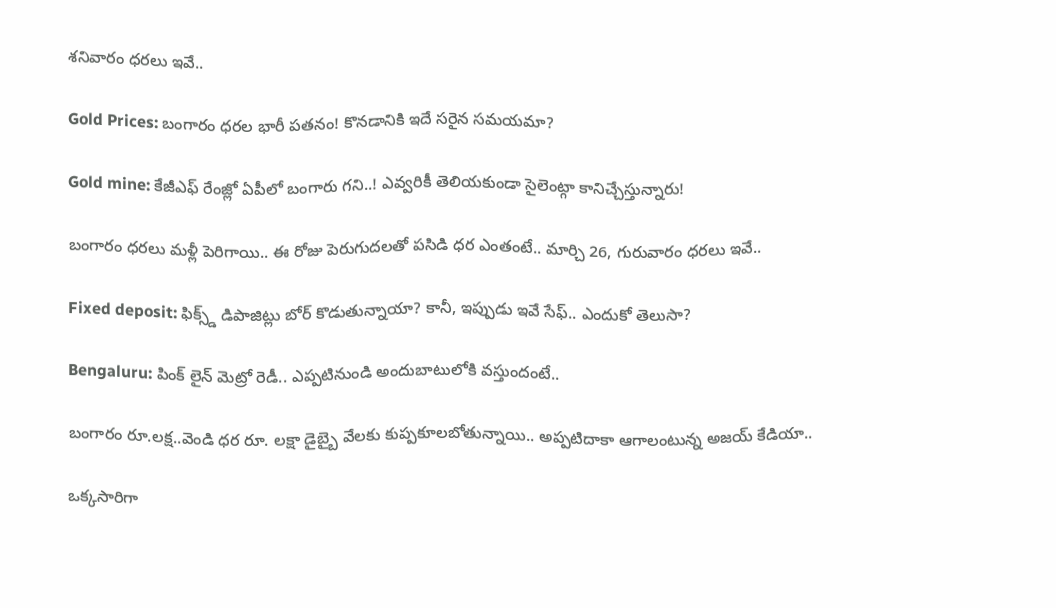శనివారం ధరలు ఇవే..

Gold Prices: బంగారం ధరల భారీ పతనం! కొనడానికి ఇదే సరైన సమయమా?

Gold mine: కేజీఎఫ్ రేంజ్లో ఏపీలో బంగారు గని..! ఎవ్వరికీ తెలియకుండా సైలెంట్గా కానిచ్చేస్తున్నారు!

బంగారం ధరలు మళ్లీ పెరిగాయి.. ఈ రోజు పెరుగుదలతో పసిడి ధర ఎంతంటే.. మార్చి 26, గురువారం ధరలు ఇవే..

Fixed deposit: ఫిక్స్డ్ డిపాజిట్లు బోర్ కొడుతున్నాయా? కానీ, ఇప్పుడు ఇవే సేఫ్.. ఎందుకో తెలుసా?

Bengaluru: పింక్ లైన్ మెట్రో రెడీ.. ఎప్పటినుండి అందుబాటులోకి వస్తుందంటే..

బంగారం రూ.లక్ష..వెండి ధర రూ. లక్షా డైబ్బై వేలకు కుప్పకూలబోతున్నాయి.. అప్పటిదాకా ఆగాలంటున్న అజయ్ కేడియా..

ఒక్కసారిగా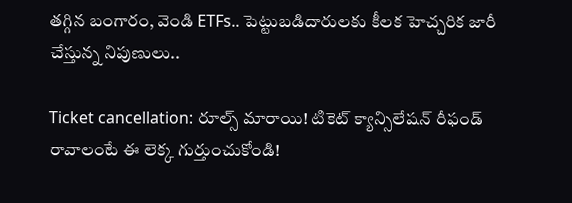తగ్గిన బంగారం, వెండి ETFs.. పెట్టుబడిదారులకు కీలక హెచ్చరిక జారీ చేస్తున్న నిపుణులు..

Ticket cancellation: రూల్స్ మారాయి! టికెట్ క్యాన్సిలేషన్ రీఫండ్ రావాలంటే ఈ లెక్క గుర్తుంచుకోండి!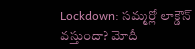Lockdown: సమ్మర్లో లాక్డౌన్ వస్తుందా? మోదీ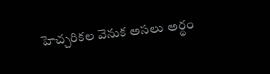హెచ్చరికల వెనుక అసలు అర్థం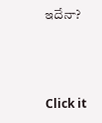ఇదేనా?



Click it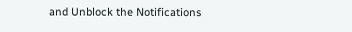and Unblock the Notifications